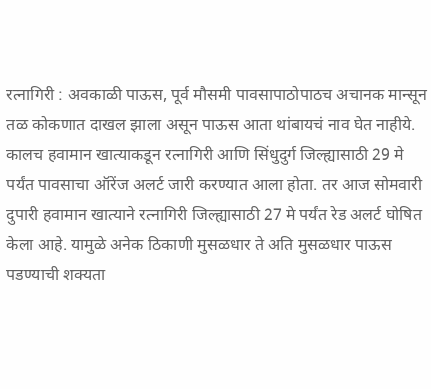रत्नागिरी : अवकाळी पाऊस, पूर्व मौसमी पावसापाठोपाठच अचानक मान्सून तळ कोकणात दाखल झाला असून पाऊस आता थांबायचं नाव घेत नाहीये. कालच हवामान खात्याकडून रत्नागिरी आणि सिंधुदुर्ग जिल्ह्यासाठी 29 मे पर्यंत पावसाचा ऑरेंज अलर्ट जारी करण्यात आला होता. तर आज सोमवारी दुपारी हवामान खात्याने रत्नागिरी जिल्ह्यासाठी 27 मे पर्यंत रेड अलर्ट घोषित केला आहे. यामुळे अनेक ठिकाणी मुसळधार ते अति मुसळधार पाऊस पडण्याची शक्यता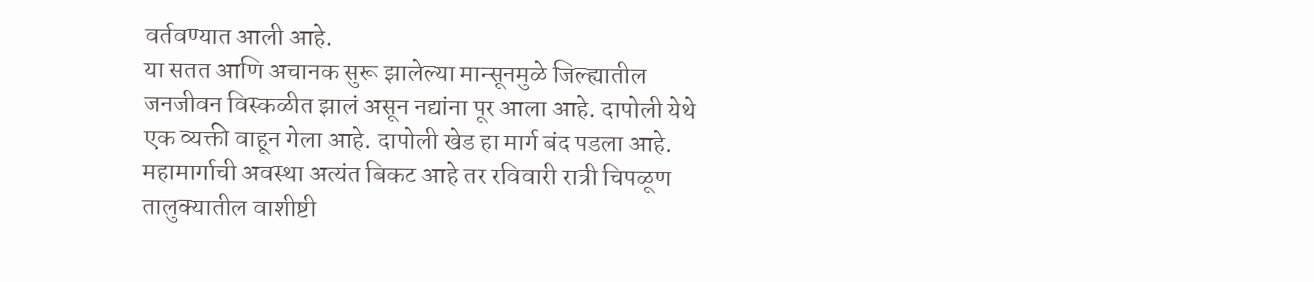वर्तवण्यात आली आहे.
या सतत आणि अचानक सुरू झालेल्या मान्सूनमुळे जिल्ह्यातील जनजीवन विस्कळीत झालं असून नद्यांना पूर आला आहे. दापोली येथे एक व्यक्ती वाहून गेला आहे. दापोली खेड हा मार्ग बंद पडला आहे. महामार्गाची अवस्था अत्यंत बिकट आहे तर रविवारी रात्री चिपळूण तालुक्यातील वाशीष्टी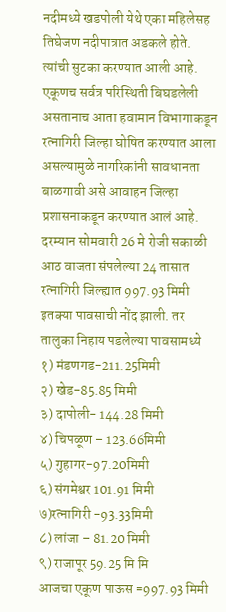नदीमध्ये खडपोली येथे एका महिलेसह तिघेजण नदीपात्रात अडकले होते. त्यांची सुटका करण्यात आली आहे. एकूणच सर्वत्र परिस्थिती बिघडलेली असतानाच आता हवामान विभागाकडून रत्नागिरी जिल्हा घोषित करण्यात आला असल्यामुळे नागरिकांनी सावधानता बाळगावी असे आवाहन जिल्हा प्रशासनाकडून करण्यात आलं आहे.
दरम्यान सोमवारी 26 मे रोजी सकाळी आठ वाजता संपलेल्या 24 तासात रत्नागिरी जिल्ह्यात 997.93 मिमी इतक्या पावसाची नोंद झाली. तर तालुका निहाय पडलेल्या पावसामध्ये
१) मंडणगड-211.25मिमी
२) खेड-85.85 मिमी
३) दापोली- 144.28 मिमी
४) चिपळूण – 123.66मिमी
५) गुहागर-97.20मिमी
६) संगमेश्वर 101.91 मिमी
७)रत्नागिरी -93.33मिमी
८) लांजा – 81.20 मिमी
९) राजापूर 59.25 मि मि
आजचा एकूण पाऊस =997.93 मिमी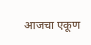आजचा एकूण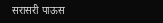सरासरी पाऊस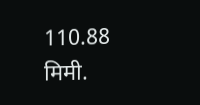110.88 मिमी.